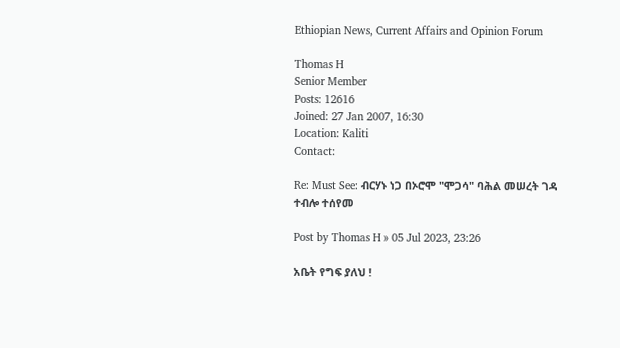Ethiopian News, Current Affairs and Opinion Forum

Thomas H
Senior Member
Posts: 12616
Joined: 27 Jan 2007, 16:30
Location: Kaliti
Contact:

Re: Must See: ብርሃኑ ነጋ በኦሮሞ "ሞጋሳ" ባሕል መሠረት ገዳ ተብሎ ተሰየመ

Post by Thomas H » 05 Jul 2023, 23:26

አቤት የግፍ ያለህ !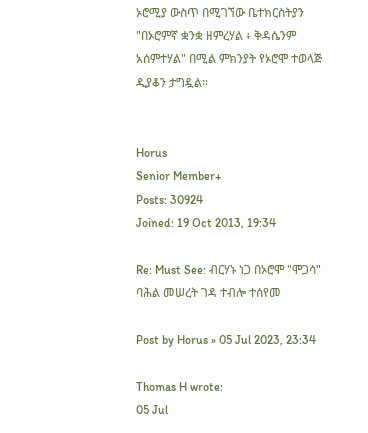ኦሮሚያ ውስጥ በሚገኘው ቤተክርስትያን "በኦሮምኛ ቋንቋ ዘምረሃል ፥ ቅዳሴንም አሰምተሃል" በሚል ምክንያት የኦሮሞ ተወላጅ ዲያቆን ታግዷል።


Horus
Senior Member+
Posts: 30924
Joined: 19 Oct 2013, 19:34

Re: Must See: ብርሃኑ ነጋ በኦሮሞ "ሞጋሳ" ባሕል መሠረት ገዳ ተብሎ ተሰየመ

Post by Horus » 05 Jul 2023, 23:34

Thomas H wrote:
05 Jul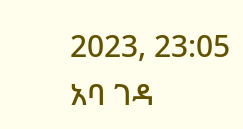2023, 23:05
አባ ገዳ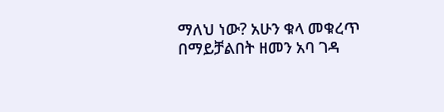ማለህ ነው? አሁን ቁላ መቁረጥ በማይቻልበት ዘመን አባ ገዳ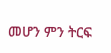መሆን ምን ትርፍ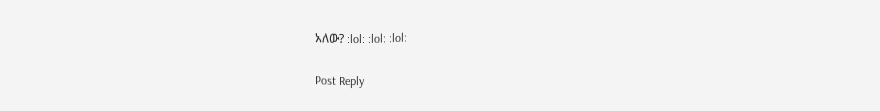አለው? :lol: :lol: :lol:

Post Reply